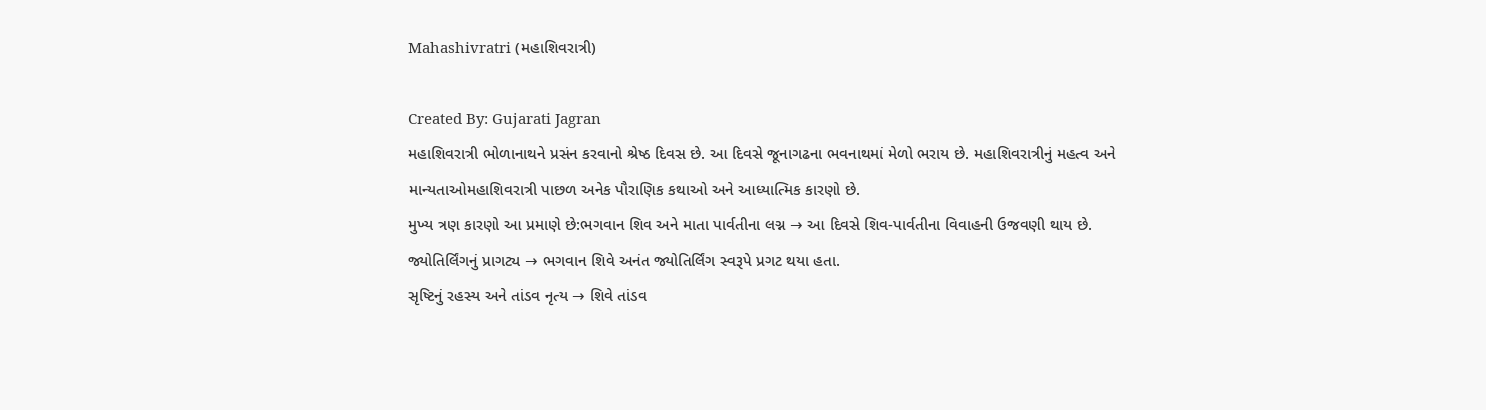Mahashivratri (મહાશિવરાત્રી)

Created By: Gujarati Jagran
મહાશિવરાત્રી ભોળાનાથને પ્રસંન કરવાનો શ્રેષ્ઠ દિવસ છે. આ દિવસે જૂનાગઢના ભવનાથમાં મેળો ભરાય છે. મહાશિવરાત્રીનું મહત્વ અને માન્યતાઓમહાશિવરાત્રી પાછળ અનેક પૌરાણિક કથાઓ અને આધ્યાત્મિક કારણો છે.
મુખ્ય ત્રણ કારણો આ પ્રમાણે છે:ભગવાન શિવ અને માતા પાર્વતીના લગ્ન → આ દિવસે શિવ-પાર્વતીના વિવાહની ઉજવણી થાય છે.
જ્યોતિર્લિંગનું પ્રાગટ્ય → ભગવાન શિવે અનંત જ્યોતિર્લિંગ સ્વરૂપે પ્રગટ થયા હતા.
સૃષ્ટિનું રહસ્ય અને તાંડવ નૃત્ય → શિવે તાંડવ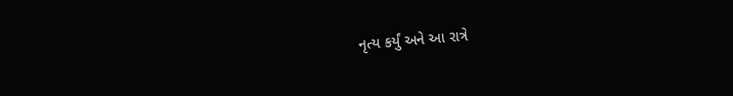નૃત્ય કર્યું અને આ રાત્રે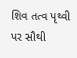શિવ તત્વ પૃથ્વી પર સૌથી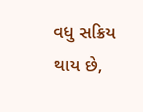વધુ સક્રિય થાય છે,